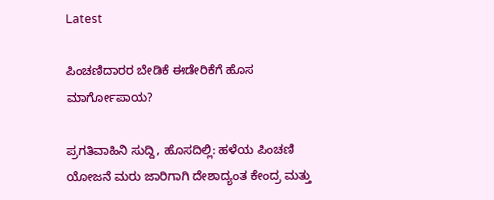Latest

ಪಿಂಚಣಿದಾರರ ಬೇಡಿಕೆ ಈಡೇರಿಕೆಗೆ ಹೊಸ ಮಾರ್ಗೋಪಾಯ?

ಪ್ರಗತಿವಾಹಿನಿ ಸುದ್ದಿ, ಹೊಸದಿಲ್ಲಿ: ಹಳೆಯ ಪಿಂಚಣಿ ಯೋಜನೆ ಮರು ಜಾರಿಗಾಗಿ ದೇಶಾದ್ಯಂತ ಕೇಂದ್ರ ಮತ್ತು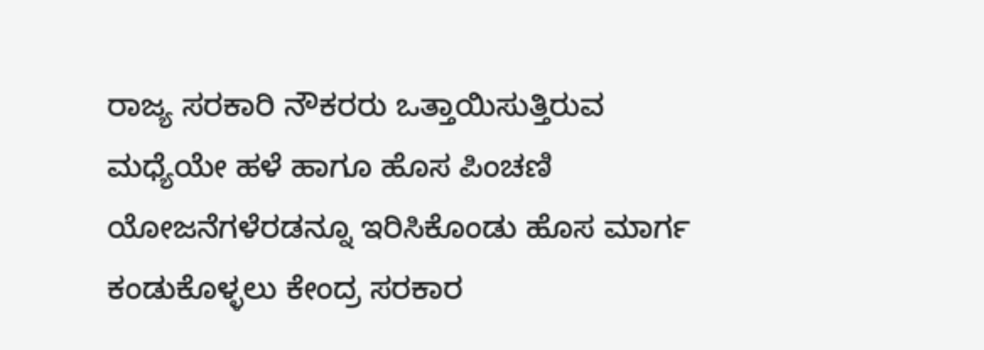ರಾಜ್ಯ ಸರಕಾರಿ ನೌಕರರು ಒತ್ತಾಯಿಸುತ್ತಿರುವ ಮಧ್ಯೆಯೇ ಹಳೆ ಹಾಗೂ ಹೊಸ ಪಿಂಚಣಿ ಯೋಜನೆಗಳೆರಡನ್ನೂ ಇರಿಸಿಕೊಂಡು ಹೊಸ ಮಾರ್ಗ ಕಂಡುಕೊಳ್ಳಲು ಕೇಂದ್ರ ಸರಕಾರ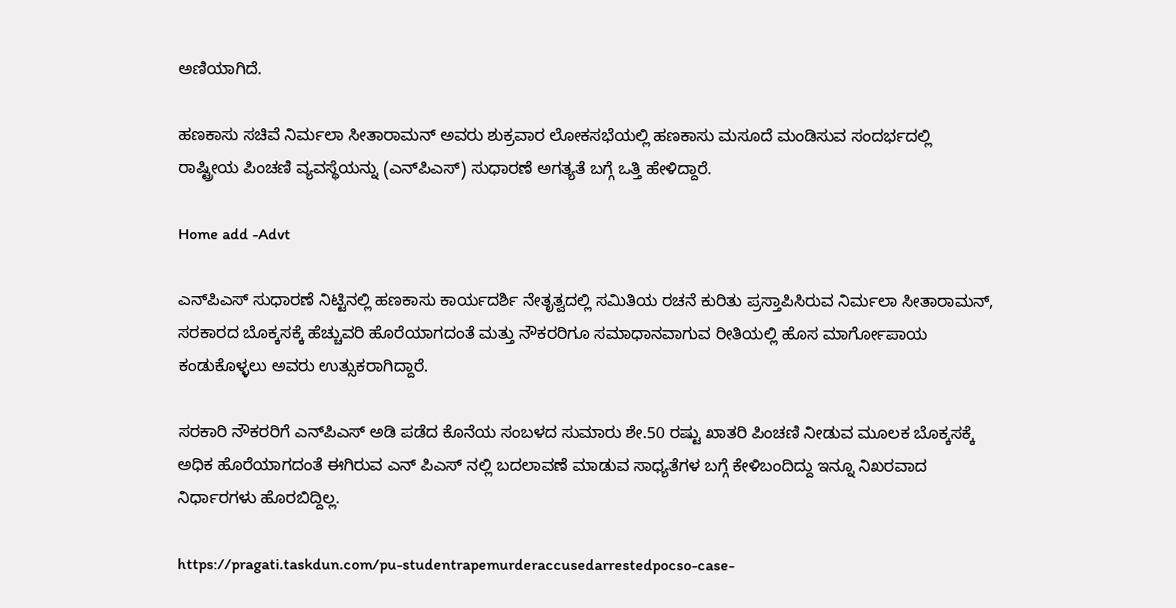ಅಣಿಯಾಗಿದೆ.

ಹಣಕಾಸು ಸಚಿವೆ ನಿರ್ಮಲಾ ಸೀತಾರಾಮನ್ ಅವರು ಶುಕ್ರವಾರ ಲೋಕಸಭೆಯಲ್ಲಿ ಹಣಕಾಸು ಮಸೂದೆ ಮಂಡಿಸುವ ಸಂದರ್ಭದಲ್ಲಿ ರಾಷ್ಟ್ರೀಯ ಪಿಂಚಣಿ ವ್ಯವಸ್ಥೆಯನ್ನು (ಎನ್‌ಪಿಎಸ್) ಸುಧಾರಣೆ ಅಗತ್ಯತೆ ಬಗ್ಗೆ ಒತ್ತಿ ಹೇಳಿದ್ದಾರೆ.

Home add -Advt

ಎನ್‌ಪಿಎಸ್ ಸುಧಾರಣೆ ನಿಟ್ಟಿನಲ್ಲಿ ಹಣಕಾಸು ಕಾರ್ಯದರ್ಶಿ ನೇತೃತ್ವದಲ್ಲಿ ಸಮಿತಿಯ ರಚನೆ ಕುರಿತು ಪ್ರಸ್ತಾಪಿಸಿರುವ ನಿರ್ಮಲಾ ಸೀತಾರಾಮನ್, ಸರಕಾರದ ಬೊಕ್ಕಸಕ್ಕೆ ಹೆಚ್ಚುವರಿ ಹೊರೆಯಾಗದಂತೆ ಮತ್ತು ನೌಕರರಿಗೂ ಸಮಾಧಾನವಾಗುವ ರೀತಿಯಲ್ಲಿ ಹೊಸ ಮಾರ್ಗೋಪಾಯ ಕಂಡುಕೊಳ್ಳಲು ಅವರು ಉತ್ಸುಕರಾಗಿದ್ದಾರೆ.

ಸರಕಾರಿ ನೌಕರರಿಗೆ ಎನ್‌ಪಿಎಸ್ ಅಡಿ ಪಡೆದ ಕೊನೆಯ ಸಂಬಳದ ಸುಮಾರು ಶೇ.50 ರಷ್ಟು ಖಾತರಿ ಪಿಂಚಣಿ ನೀಡುವ ಮೂಲಕ ಬೊಕ್ಕಸಕ್ಕೆ ಅಧಿಕ ಹೊರೆಯಾಗದಂತೆ ಈಗಿರುವ ಎನ್ ಪಿಎಸ್ ನಲ್ಲಿ ಬದಲಾವಣೆ ಮಾಡುವ ಸಾಧ್ಯತೆಗಳ ಬಗ್ಗೆ ಕೇಳಿಬಂದಿದ್ದು ಇನ್ನೂ ನಿಖರವಾದ ನಿರ್ಧಾರಗಳು ಹೊರಬಿದ್ದಿಲ್ಲ.

https://pragati.taskdun.com/pu-studentrapemurderaccusedarrestedpocso-case-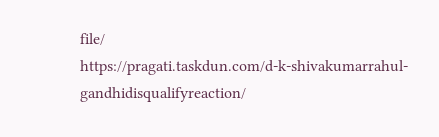file/
https://pragati.taskdun.com/d-k-shivakumarrahul-gandhidisqualifyreaction/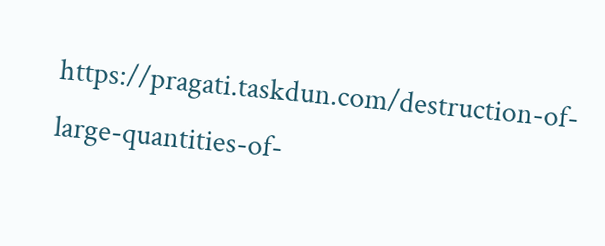https://pragati.taskdun.com/destruction-of-large-quantities-of-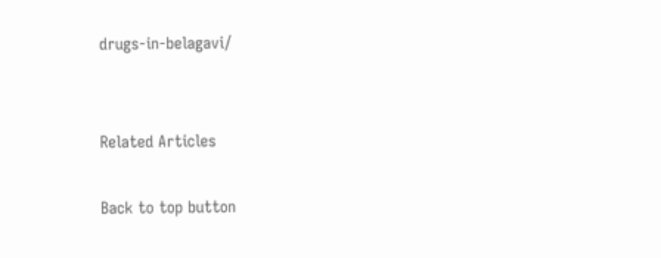drugs-in-belagavi/


Related Articles

Back to top button